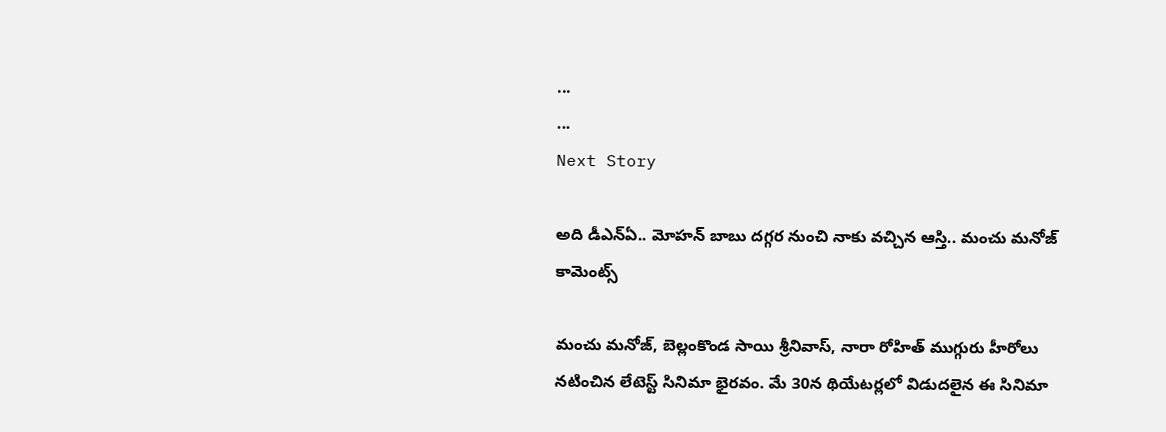...
...
Next Story

అది డీఎన్‌ఏ.. మోహన్ బాబు దగ్గర నుంచి నాకు వచ్చిన ఆస్తి.. మంచు మనోజ్ కామెంట్స్

మంచు మనోజ్, బెల్లంకొండ సాయి శ్రీనివాస్, నారా రోహిత్ ముగ్గురు హీరోలు నటించిన లేటెస్ట్ సినిమా భైరవం. మే 30న థియేటర్లలో విడుదలైన ఈ సినిమా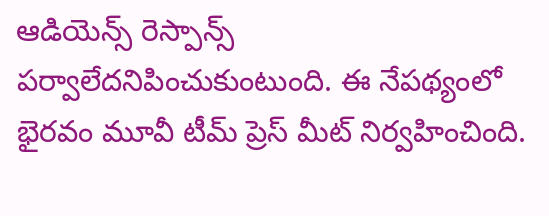ఆడియెన్స్ రెస్పాన్స్ పర్వాలేదనిపించుకుంటుంది. ఈ నేపథ్యంలో భైరవం మూవీ టీమ్ ప్రెస్ మీట్ నిర్వహించింది.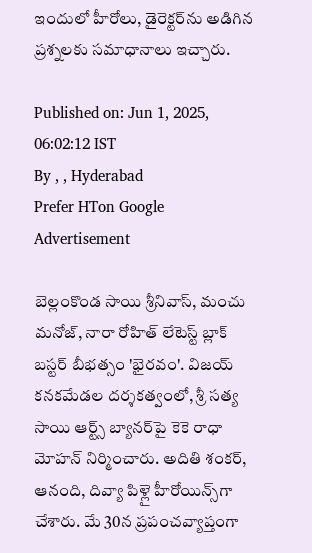ఇందులో హీరోలు, డైరెక్టర్‌ను అడిగిన ప్రశ్నలకు సమాధానాలు ఇచ్చారు.

Published on: Jun 1, 2025, 06:02:12 IST
By , , Hyderabad
Prefer HTon Google
Advertisement

బెల్లంకొండ సాయి శ్రీనివాస్, మంచు మనోజ్, నారా రోహిత్ లేటెస్ట్ బ్లాక్ బస్టర్ బీభత్సం 'భైరవం'. విజయ్ కనకమేడల దర్శకత్వంలో, శ్రీ సత్య సాయి ఆర్ట్స్ బ్యానర్‌పై కెకె రాధా మోహన్ నిర్మించారు. అదితి శంకర్, ఆనంది, దివ్యా పిళ్లై హీరోయిన్స్‌గా చేశారు. మే 30న ప్రపంచవ్యాప్తంగా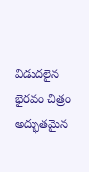విడుదలైన భైరవం చిత్రం అద్భుతమైన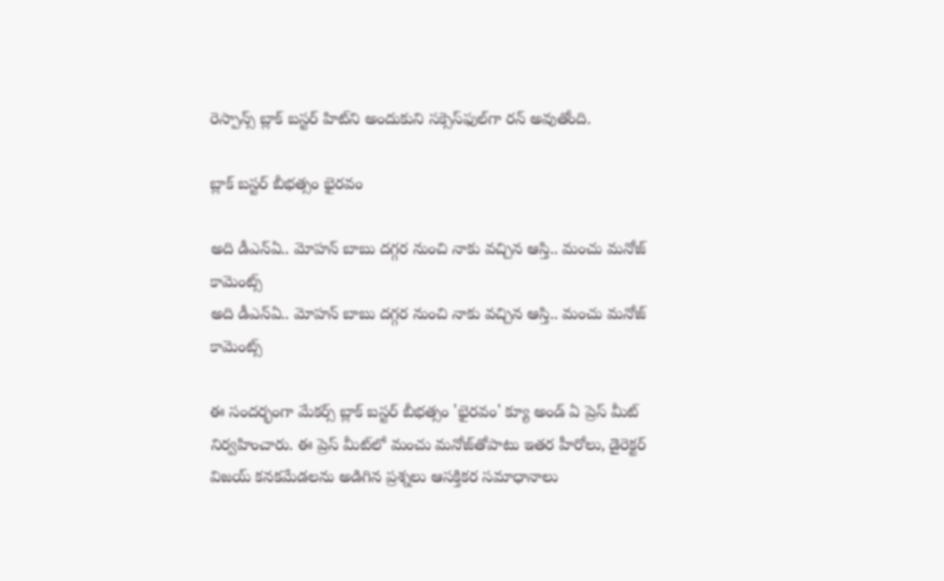రెస్పాన్స్ బ్లాక్ బస్టర్ హిట్‌ని అందుకుని సక్సెస్‌ఫుల్‌గా రన్ అవుతోంది.

బ్లాక్ బస్టర్ బీభత్సం భైరవం

అది డీఎన్‌ఏ.. మోహన్ బాబు దగ్గర నుంచి నాకు వచ్చిన ఆస్తి.. మంచు మనోజ్ కామెంట్స్
అది డీఎన్‌ఏ.. మోహన్ బాబు దగ్గర నుంచి నాకు వచ్చిన ఆస్తి.. మంచు మనోజ్ కామెంట్స్

ఈ సందర్భంగా మేకర్స్ బ్లాక్ బస్టర్ బీభత్సం 'భైరవం' క్యూ అండ్ ఏ ప్రెస్ మీట్ నిర్వహించారు. ఈ ప్రెస్ మీట్‌లో మంచు మనోజ్‌తోపాటు ఇతర హీరోలు, డైరెక్టర్ విజయ్ కనకమేడలను అడిగిన ప్రశ్నలు ఆసక్తికర సమాధానాలు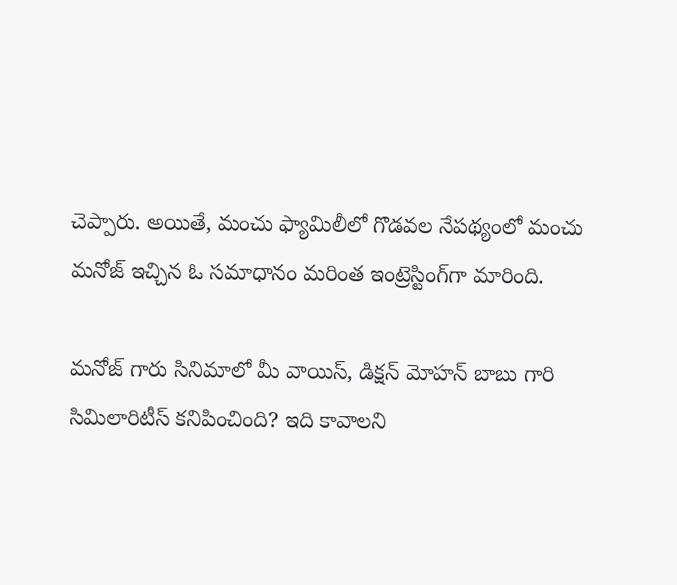చెప్పారు. అయితే, మంచు ఫ్యామిలీలో గొడవల నేపథ్యంలో మంచు మనోజ్ ఇచ్చిన ఓ సమాధానం మరింత ఇంట్రెస్టింగ్‌గా మారింది.

మనోజ్ గారు సినిమాలో మీ వాయిస్, డిక్షన్ మోహన్ బాబు గారి సిమిలారిటీస్ కనిపించింది? ఇది కావాలని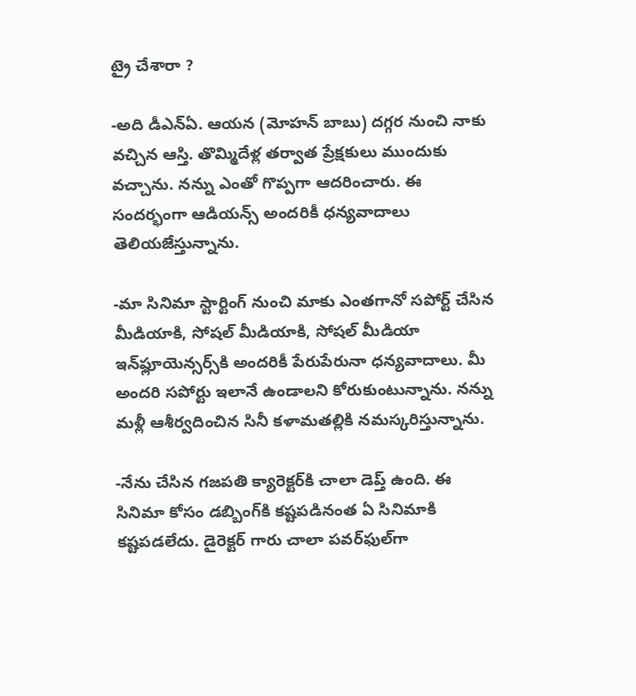ట్రై చేశారా ?

-అది డీఎన్ఏ. ఆయన (మోహన్ బాబు) దగ్గర నుంచి నాకు వచ్చిన ఆస్తి. తొమ్మిదేళ్ల తర్వాత ప్రేక్షకులు ముందుకు వచ్చాను. నన్ను ఎంతో గొప్పగా ఆదరించారు. ఈ సందర్భంగా ఆడియన్స్ అందరికీ ధన్యవాదాలు తెలియజేస్తున్నాను.

-మా సినిమా స్టార్టింగ్ నుంచి మాకు ఎంతగానో సపోర్ట్ చేసిన మీడియాకి, సోషల్ మీడియాకి, సోషల్ మీడియా ఇన్‌ఫ్లూయెన్సర్స్‌కి అందరికీ పేరుపేరునా ధన్యవాదాలు. మీ అందరి సపోర్టు ఇలానే ఉండాలని కోరుకుంటున్నాను. నన్ను మళ్లీ ఆశీర్వదించిన సినీ కళామతల్లికి నమస్కరిస్తున్నాను.

-నేను చేసిన గజపతి క్యారెక్టర్‌కి చాలా డెప్త్ ఉంది. ఈ సినిమా కోసం డబ్బింగ్‌కి కష్టపడినంత ఏ సినిమాకి కష్టపడలేదు. డైరెక్టర్ గారు చాలా పవర్‌ఫుల్‌గా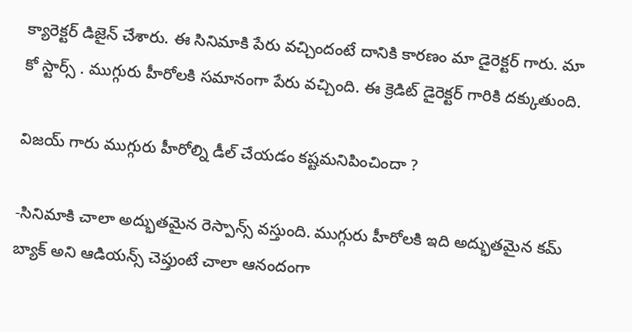క్యారెక్టర్ డిజైన్ చేశారు. ఈ సినిమాకి పేరు వచ్చిందంటే దానికి కారణం మా డైరెక్టర్ గారు. మా కో స్టార్స్ . ముగ్గురు హీరోలకి సమానంగా పేరు వచ్చింది. ఈ క్రెడిట్ డైరెక్టర్ గారికి దక్కుతుంది.

విజయ్ గారు ముగ్గురు హీరోల్ని డీల్ చేయడం కష్టమనిపించిందా ?

-సినిమాకి చాలా అద్భుతమైన రెస్పాన్స్ వస్తుంది. ముగ్గురు హీరోలకి ఇది అద్భుతమైన కమ్ బ్యాక్ అని ఆడియన్స్ చెప్తుంటే చాలా ఆనందంగా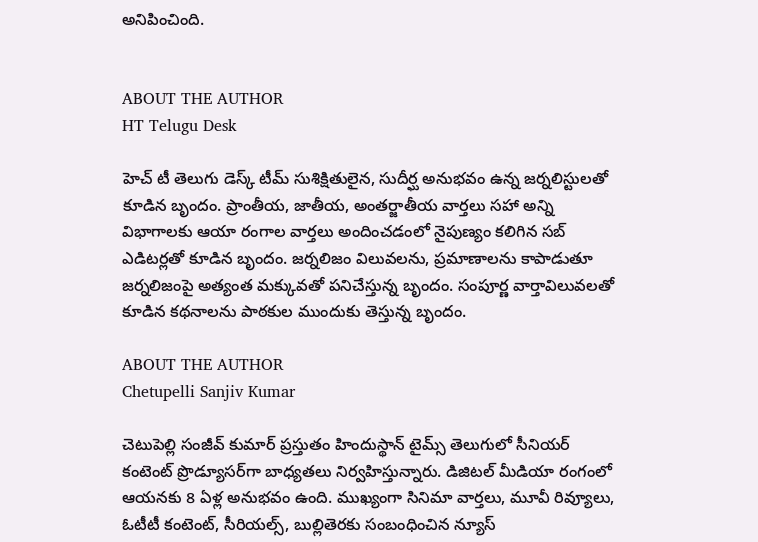అనిపించింది.


ABOUT THE AUTHOR
HT Telugu Desk

హెచ్ టీ తెలుగు డెస్క్ టీమ్ సుశిక్షితులైన, సుదీర్ఘ అనుభవం ఉన్న జర్నలిస్టులతో కూడిన బృందం. ప్రాంతీయ, జాతీయ, అంతర్జాతీయ వార్తలు సహా అన్ని విభాగాలకు ఆయా రంగాల వార్తలు అందించడంలో నైపుణ్యం కలిగిన సబ్ ఎడిటర్లతో కూడిన బృందం. జర్నలిజం విలువలను, ప్రమాణాలను కాపాడుతూ జర్నలిజంపై అత్యంత మక్కువతో పనిచేస్తున్న బృందం. సంపూర్ణ వార్తావిలువలతో కూడిన కథనాలను పాఠకుల ముందుకు తెస్తున్న బృందం.

ABOUT THE AUTHOR
Chetupelli Sanjiv Kumar

చెటుపెల్లి సంజీవ్ కుమార్ ప్రస్తుతం హిందుస్థాన్ టైమ్స్ తెలుగులో సీనియర్ కంటెంట్ ప్రొడ్యూసర్‌గా బాధ్యతలు నిర్వహిస్తున్నారు. డిజిటల్ మీడియా రంగంలో ఆయనకు 8 ఏళ్ల అనుభవం ఉంది. ముఖ్యంగా సినిమా వార్తలు, మూవీ రివ్యూలు, ఓటీటీ కంటెంట్, సీరియల్స్, బుల్లితెరకు సంబంధించిన న్యూస్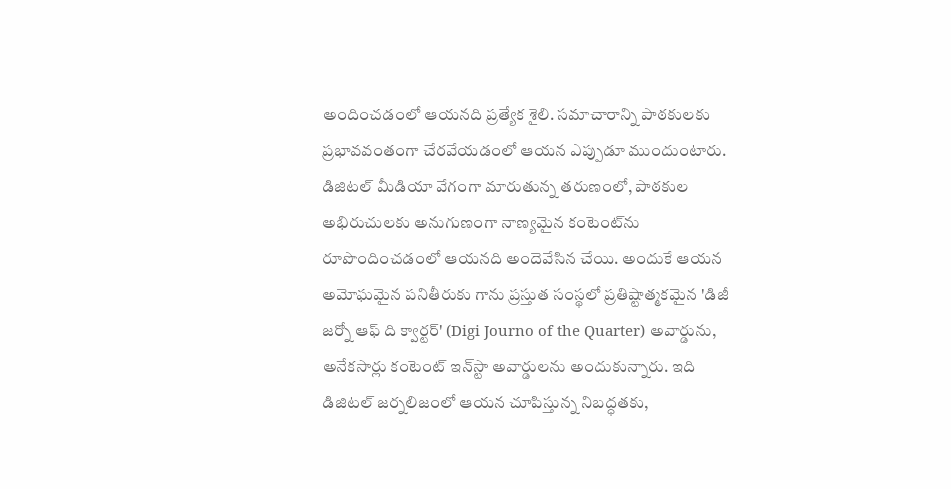అందించడంలో ఆయనది ప్రత్యేక శైలి. సమాచారాన్ని పాఠకులకు ప్రభావవంతంగా చేరవేయడంలో ఆయన ఎప్పుడూ ముందుంటారు. డిజిటల్ మీడియా వేగంగా మారుతున్న తరుణంలో, పాఠకుల అభిరుచులకు అనుగుణంగా నాణ్యమైన కంటెంట్‌ను రూపొందించడంలో ఆయనది అందెవేసిన చేయి. అందుకే ఆయన అమోఘమైన పనితీరుకు గాను ప్రస్తుత సంస్థలో ప్రతిష్టాత్మకమైన 'డిజీ జర్నో ఆఫ్ ది క్వార్టర్' (Digi Journo of the Quarter) అవార్డును, అనేకసార్లు కంటెంట్ ఇన్‌స్టా అవార్డులను అందుకున్నారు. ఇది డిజిటల్ జర్నలిజంలో ఆయన చూపిస్తున్న నిబద్ధతకు,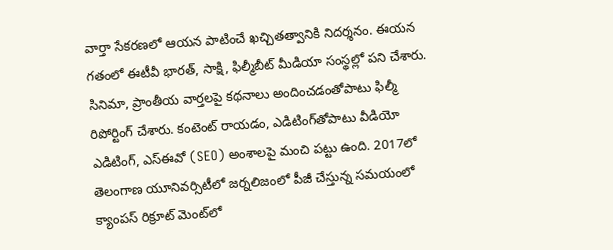వార్తా సేకరణలో ఆయన పాటించే ఖచ్చితత్వానికి నిదర్శనం. ఈయన గతంలో ఈటీవీ భారత్, సాక్షి, ఫిల్మీబీట్ మీడియా సంస్థల్లో పని చేశారు. సినిమా, ప్రాంతీయ వార్తలపై కథనాలు అందించడంతోపాటు ఫిల్మీ రిపోర్టింగ్ చేశారు. కంటెంట్ రాయడం, ఎడిటింగ్‌తోపాటు వీడియో ఎడిటింగ్, ఎస్‌ఈవో (SEO) అంశాలపై మంచి పట్టు ఉంది. 2017లో తెలంగాణ యూనివర్సిటీలో జర్నలిజంలో పీజీ చేస్తున్న సమయంలో క్యాంపస్ రిక్రూట్ మెంట్‌లో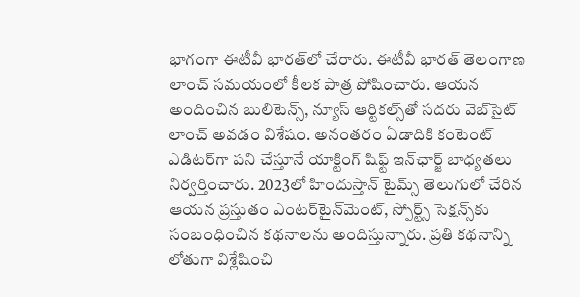భాగంగా ఈటీవీ భారత్‌లో చేరారు. ఈటీవీ భారత్ తెలంగాణ లాంచ్ సమయంలో కీలక పాత్ర పోషించారు. ఆయన అందించిన బులిటెన్స్, న్యూస్ ఆర్టికల్స్‌తో సదరు వెబ్‌సైట్ లాంచ్ అవడం విశేషం. అనంతరం ఏడాదికి కంటెంట్ ఎడిటర్‌గా పని చేస్తూనే యాక్టింగ్ షిఫ్ట్ ఇన్‌ఛార్జ్ బాధ్యతలు నిర్వర్తించారు. 2023లో హిందుస్తాన్ టైమ్స్ తెలుగులో చేరిన ఆయన ప్రస్తుతం ఎంటర్‌టైన్‌మెంట్, స్పోర్ట్స్ సెక్షన్స్‌కు సంబంధించిన కథనాలను అందిస్తున్నారు. ప్రతి కథనాన్ని లోతుగా విశ్లేషించి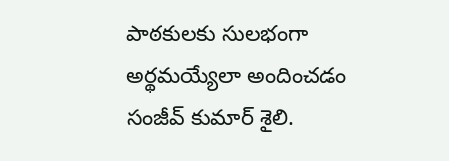పాఠకులకు సులభంగా అర్థమయ్యేలా అందించడం సంజీవ్ కుమార్ శైలి.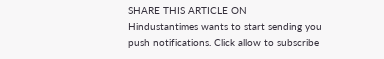SHARE THIS ARTICLE ON
Hindustantimes wants to start sending you push notifications. Click allow to subscribe